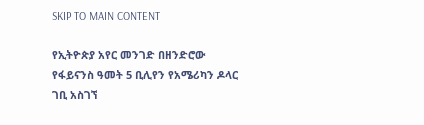SKIP TO MAIN CONTENT

የኢትዮጵያ አየር መንገድ በዘንድሮው የፋይናንስ ዓመት 5 ቢሊየን የአሜሪካን ዶላር ገቢ አስገኘ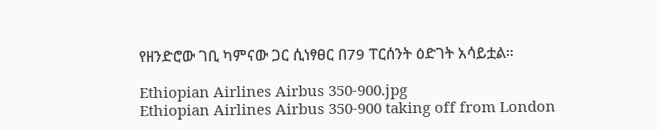የዘንድሮው ገቢ ካምናው ጋር ሲነፃፀር በ79 ፐርሰንት ዕድገት አሳይቷል።

Ethiopian Airlines Airbus 350-900.jpg
Ethiopian Airlines Airbus 350-900 taking off from London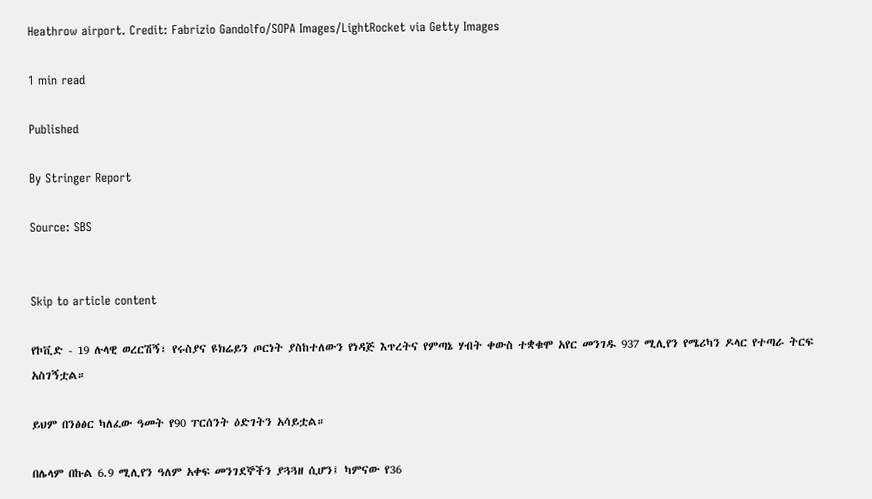Heathrow airport. Credit: Fabrizio Gandolfo/SOPA Images/LightRocket via Getty Images

1 min read

Published

By Stringer Report

Source: SBS


Skip to article content

የኮቪድ - 19 ሉላዊ ወረርሽኝ፣ የሩስያና ዩክሬይን ጦርነት ያስከተለውን የነዳጅ እጥረትና የምጣኔ ሃብት ቀውስ ተቋቁሞ አየር መንገዱ 937 ሚሊየን የሜሪካን ዶላር የተጣራ ትርፍ አስገኝቷል።

ይህም በንፅፅር ካለፈው ዓመት የ90 ፐርሰንት ዕድገትን አሳይቷል።

በሌላም በኩል 6.9 ሚሊየን ዓለም አቀፍ መንገደኞችን ያጓጓዘ ሲሆን፤ ካምናው የ36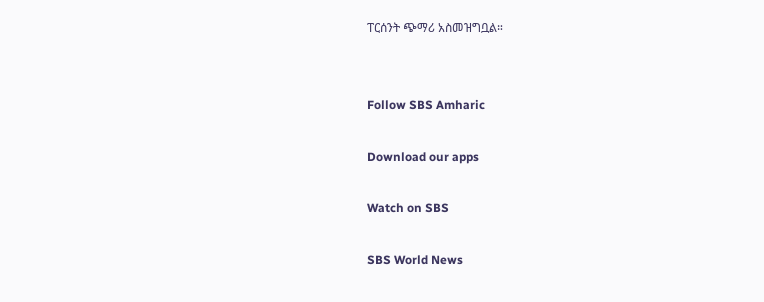ፐርሰንት ጭማሪ አስመዝግቧል።


Follow SBS Amharic

Download our apps

Watch on SBS

SBS World News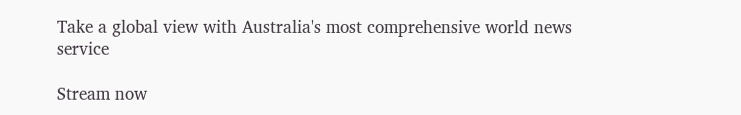Take a global view with Australia's most comprehensive world news service

Stream now